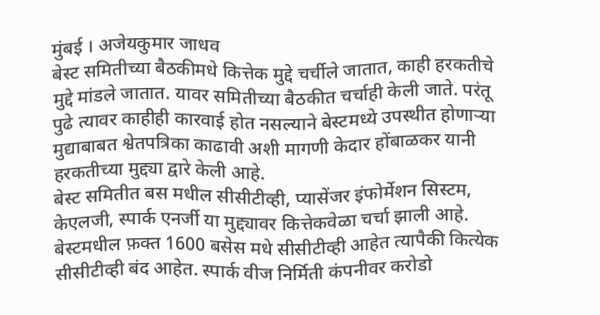मुंबई । अजेयकुमार जाधव
बेस्ट समितीच्या बैठकीमधे कित्तेक मुद्दे चर्चीले जातात, काही हरकतीचे मुद्दे मांडले जातात. यावर समितीच्या बैठकीत चर्चाही केली जाते. परंतू पुढे त्यावर काहीही कारवाई होत नसल्याने बेस्टमध्ये उपस्थीत होणाऱ्या मुद्याबाबत श्वेतपत्रिका काढावी अशी मागणी केदार होंबाळकर यानी हरकतीच्या मुद्द्या द्वारे केली आहे.
बेस्ट समितीत बस मधील सीसीटीव्ही, प्यासेंजर इंफोर्मेशन सिस्टम, केएलजी, स्पार्क एनर्जी या मुद्द्यावर कित्तेकवेळा चर्चा झाली आहे. बेस्टमधील फ़क्त 1600 बसेस मधे सीसीटीव्ही आहेत त्यापैकी कित्येक सीसीटीव्ही बंद आहेत. स्पार्क वीज निर्मिती कंपनीवर करोडो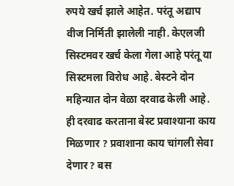रुपये खर्च झाले आहेत. परंतू अद्याप वीज निर्मिती झालेली नाही. केएलजी सिस्टमवर खर्च केला गेला आहे परंतू या सिस्टमला विरोध आहे. बेस्टने दोन महिन्यात दोन वेळा दरवाढ केली आहे. ही दरवाढ करताना बेस्ट प्रवाश्याना काय मिळणार ? प्रवाशाना काय चांगली सेवा देणार? बस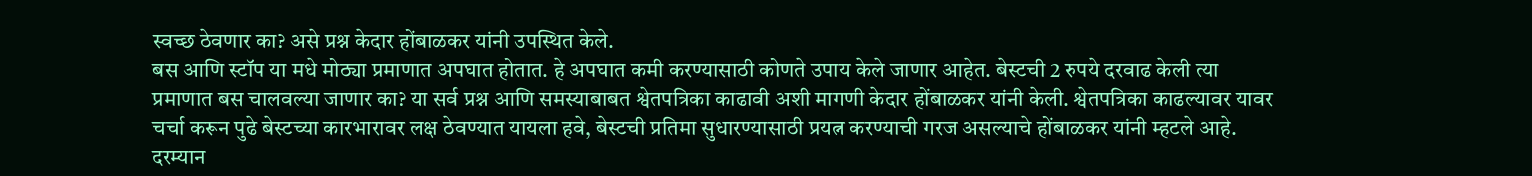स्वच्छ ठेवणार का? असे प्रश्न केदार होंबाळकर यांनी उपस्थित केले.
बस आणि स्टॉप या मधे मोठ्या प्रमाणात अपघात होतात. हे अपघात कमी करण्यासाठी कोणते उपाय केले जाणार आहेत. बेस्टची 2 रुपये दरवाढ केली त्या प्रमाणात बस चालवल्या जाणार का? या सर्व प्रश्न आणि समस्याबाबत श्वेतपत्रिका काढावी अशी मागणी केदार होंबाळकर यांनी केली. श्वेतपत्रिका काढल्यावर यावर चर्चा करून पुढे बेस्टच्या कारभारावर लक्ष ठेवण्यात यायला हवे, बेस्टची प्रतिमा सुधारण्यासाठी प्रयत्न करण्याची गरज असल्याचे होंबाळकर यांनी म्हटले आहे. दरम्यान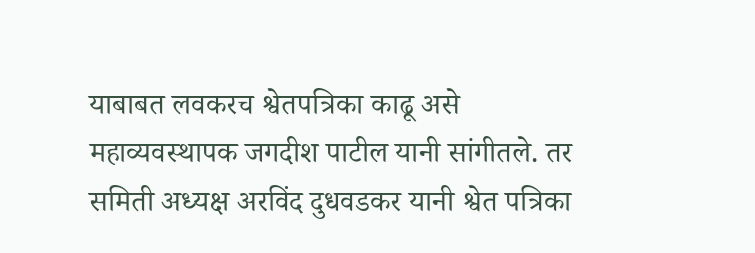याबाबत लवकरच श्वेतपत्रिका काढू असे महाव्यवस्थापक जगदीश पाटील यानी सांगीतले. तर समिती अध्यक्ष अरविंद दुधवडकर यानी श्वेत पत्रिका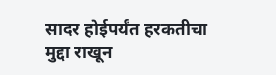सादर होईपर्यंत हरकतीचा मुद्दा राखून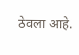ठेवला आहे.